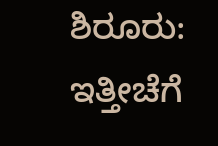ಶಿರೂರು: ಇತ್ತೀಚೆಗೆ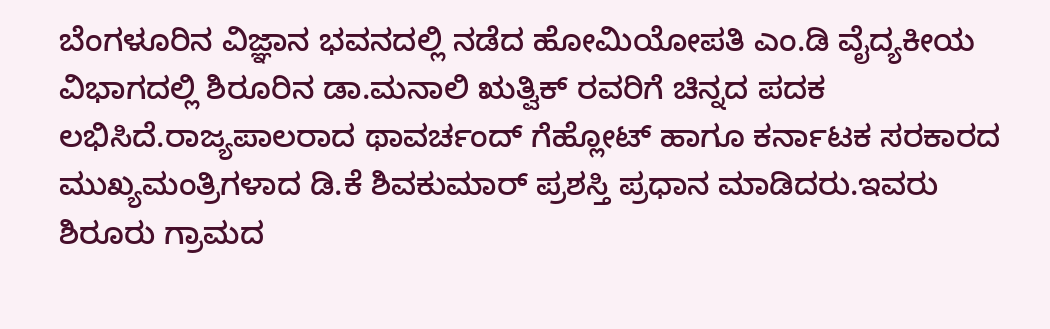ಬೆಂಗಳೂರಿನ ವಿಜ್ಞಾನ ಭವನದಲ್ಲಿ ನಡೆದ ಹೋಮಿಯೋಪತಿ ಎಂ.ಡಿ ವೈದ್ಯಕೀಯ ವಿಭಾಗದಲ್ಲಿ ಶಿರೂರಿನ ಡಾ.ಮನಾಲಿ ಋತ್ವಿಕ್ ರವರಿಗೆ ಚಿನ್ನದ ಪದಕ ಲಭಿಸಿದೆ.ರಾಜ್ಯಪಾಲರಾದ ಥಾವರ್ಚಂದ್ ಗೆಹ್ಲೋಟ್ ಹಾಗೂ ಕರ್ನಾಟಕ ಸರಕಾರದ ಮುಖ್ಯಮಂತ್ರಿಗಳಾದ ಡಿ.ಕೆ ಶಿವಕುಮಾರ್ ಪ್ರಶಸ್ತಿ ಪ್ರಧಾನ ಮಾಡಿದರು.ಇವರು ಶಿರೂರು ಗ್ರಾಮದ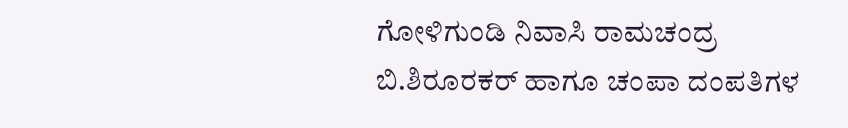ಗೋಳಿಗುಂಡಿ ನಿವಾಸಿ ರಾಮಚಂದ್ರ ಬಿ.ಶಿರೂರಕರ್ ಹಾಗೂ ಚಂಪಾ ದಂಪತಿಗಳ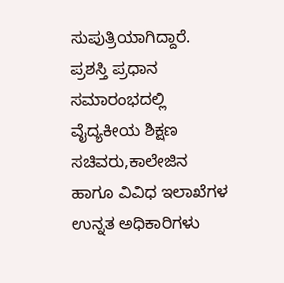ಸುಪುತ್ರಿಯಾಗಿದ್ದಾರೆ.
ಪ್ರಶಸ್ತಿ ಪ್ರಧಾನ ಸಮಾರಂಭದಲ್ಲಿ ವೈದ್ಯಕೀಯ ಶಿಕ್ಷಣ ಸಚಿವರು,ಕಾಲೇಜಿನ ಹಾಗೂ ವಿವಿಧ ಇಲಾಖೆಗಳ ಉನ್ನತ ಅಧಿಕಾರಿಗಳು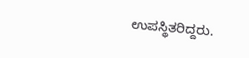ಉಪಸ್ಥಿತರಿದ್ದರು.